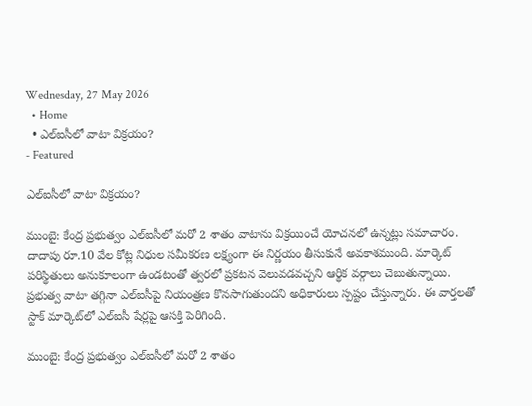Wednesday, 27 May 2026
  • Home
  • ఎల్‌ఐసీలో వాటా విక్రయం?
- Featured

ఎల్‌ఐసీలో వాటా విక్రయం?

ముంబై: కేంద్ర ప్రభుత్వం ఎల్‌ఐసీలో మరో 2 శాతం వాటాను విక్రయించే యోచనలో ఉన్నట్లు సమాచారం. దాదాపు రూ.10 వేల కోట్ల నిధుల సమీకరణ లక్ష్యంగా ఈ నిర్ణయం తీసుకునే అవకాశముంది. మార్కెట్ పరిస్థితులు అనుకూలంగా ఉండటంతో త్వరలో ప్రకటన వెలువడవచ్చని ఆర్థిక వర్గాలు చెబుతున్నాయి. ప్రభుత్వ వాటా తగ్గినా ఎల్‌ఐసీపై నియంత్రణ కొనసాగుతుందని అధికారులు స్పష్టం చేస్తున్నారు. ఈ వార్తలతో స్టాక్ మార్కెట్‌లో ఎల్‌ఐసీ షేర్లపై ఆసక్తి పెరిగింది.

ముంబై: కేంద్ర ప్రభుత్వం ఎల్‌ఐసీలో మరో 2 శాతం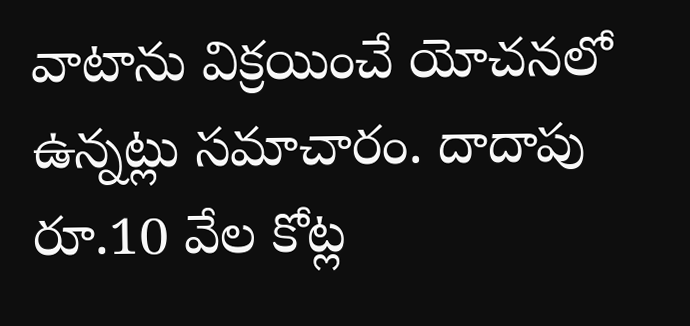వాటాను విక్రయించే యోచనలో ఉన్నట్లు సమాచారం. దాదాపు రూ.10 వేల కోట్ల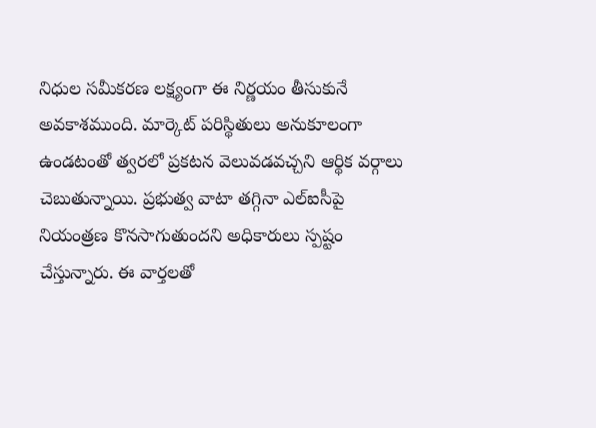నిధుల సమీకరణ లక్ష్యంగా ఈ నిర్ణయం తీసుకునే అవకాశముంది. మార్కెట్ పరిస్థితులు అనుకూలంగా ఉండటంతో త్వరలో ప్రకటన వెలువడవచ్చని ఆర్థిక వర్గాలు చెబుతున్నాయి. ప్రభుత్వ వాటా తగ్గినా ఎల్‌ఐసీపై నియంత్రణ కొనసాగుతుందని అధికారులు స్పష్టం చేస్తున్నారు. ఈ వార్తలతో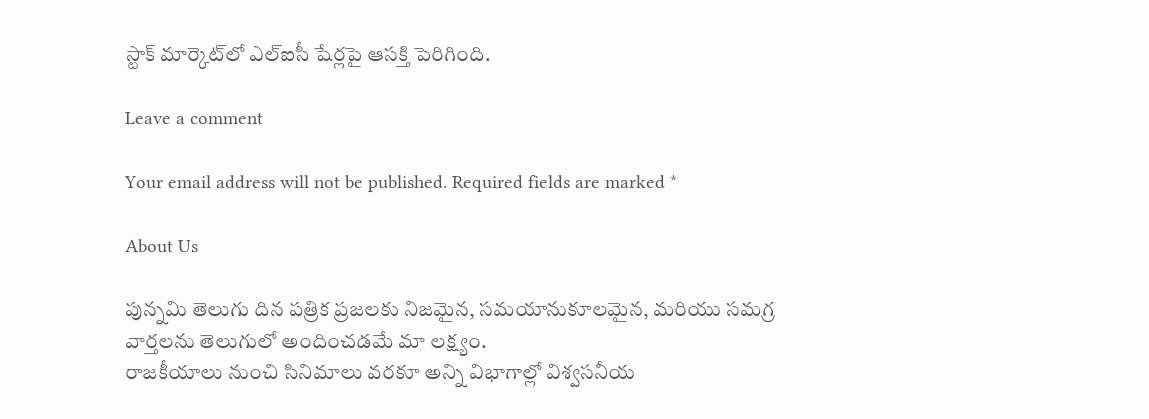స్టాక్ మార్కెట్‌లో ఎల్‌ఐసీ షేర్లపై ఆసక్తి పెరిగింది.

Leave a comment

Your email address will not be published. Required fields are marked *

About Us

పున్నమి తెలుగు దిన పత్రిక ప్రజలకు నిజమైన, సమయానుకూలమైన, మరియు సమగ్ర వార్తలను తెలుగులో అందించడమే మా లక్ష్యం.
రాజకీయాలు నుంచి సినిమాలు వరకూ అన్ని విభాగాల్లో విశ్వసనీయ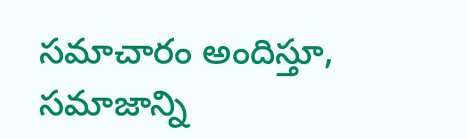సమాచారం అందిస్తూ, సమాజాన్ని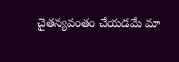చైతన్యవంతం చేయడమే మా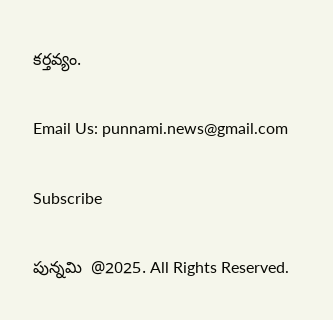కర్తవ్యం.

Email Us: punnami.news@gmail.com

Subscribe

పున్నమి  @2025. All Rights Reserved.